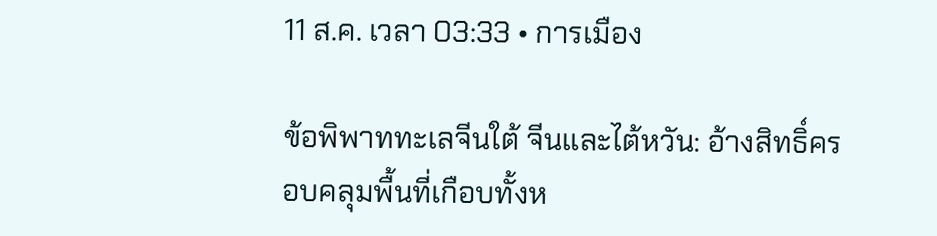11 ส.ค. เวลา 03:33 • การเมือง

ข้อพิพาททะเลจีนใต้ จีนและไต้หวัน: อ้างสิทธิ์ครอบคลุมพื้นที่เกือบทั้งห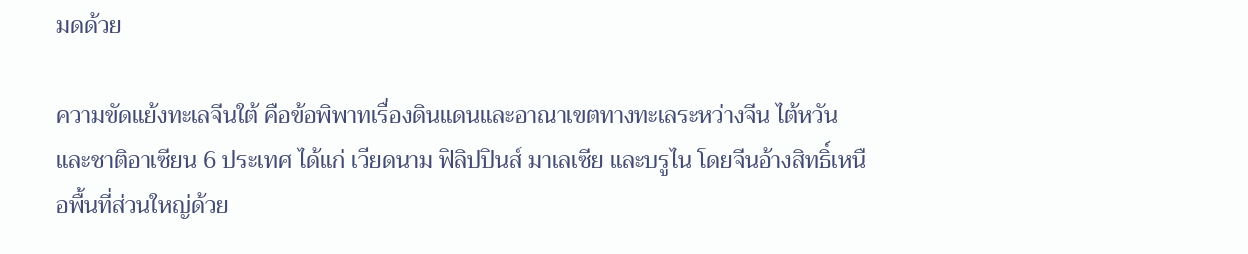มดด้วย

ความขัดแย้งทะเลจีนใต้ คือข้อพิพาทเรื่องดินแดนและอาณาเขตทางทะเลระหว่างจีน ไต้หวัน และชาติอาเซียน 6 ประเทศ ได้แก่ เวียดนาม ฟิลิปปินส์ มาเลเซีย และบรูไน โดยจีนอ้างสิทธิ์เหนือพื้นที่ส่วนใหญ่ด้วย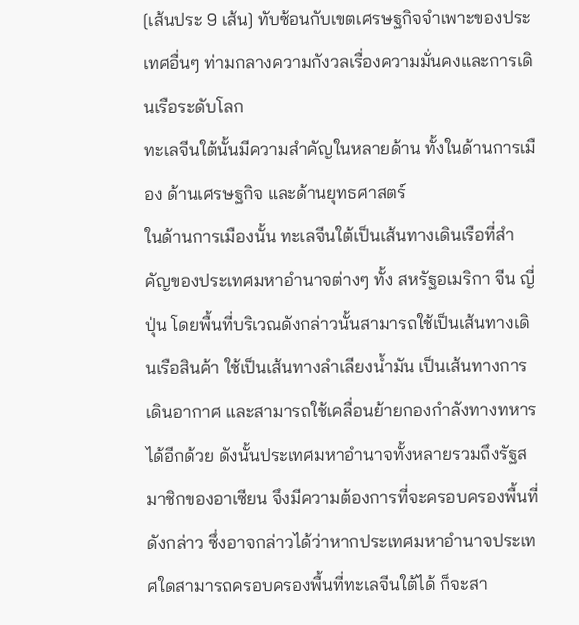[เส้นประ 9 เส้น] ทับซ้อนกับเขตเศรษฐกิจจำเพาะของประเทศอื่นๆ ท่ามกลางความกังวลเรื่องความมั่นคงและการเดินเรือระดับโลก
ทะเลจีนใต้นั้นมีความสำคัญในหลายด้าน ทั้งในด้านการเมือง ด้านเศรษฐกิจ และด้านยุทธศาสตร์
ในด้านการเมืองนั้น ทะเลจีนใต้เป็นเส้นทางเดินเรือที่สำคัญของประเทศมหาอำนาจต่างๆ ทั้ง สหรัฐอเมริกา จีน ญี่ปุ่น โดยพื้นที่บริเวณดังกล่าวนั้นสามารถใช้เป็นเส้นทางเดินเรือสินค้า ใช้เป็นเส้นทางลำเลียงน้ำมัน เป็นเส้นทางการเดินอากาศ และสามารถใช้เคลื่อนย้ายกองกำลังทางทหารได้อีกด้วย ดังนั้นประเทศมหาอำนาจทั้งหลายรวมถึงรัฐสมาชิกของอาเซียน จึงมีความต้องการที่จะครอบครองพื้นที่ดังกล่าว ซึ่งอาจกล่าวได้ว่าหากประเทศมหาอำนาจประเทศใดสามารถครอบครองพื้นที่ทะเลจีนใต้ได้ ก็จะสา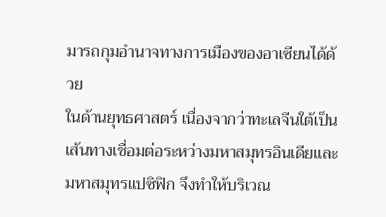มารถกุมอำนาจทางการเมืองของอาเซียนได้ด้วย
ในด้านยุทธศาสตร์ เนื่องจากว่าทะเลจีนใต้เป็นเส้นทางเชื่อมต่อระหว่างมหาสมุทรอินเดียและมหาสมุทรแปซิฟิก จึงทำให้บริเวณ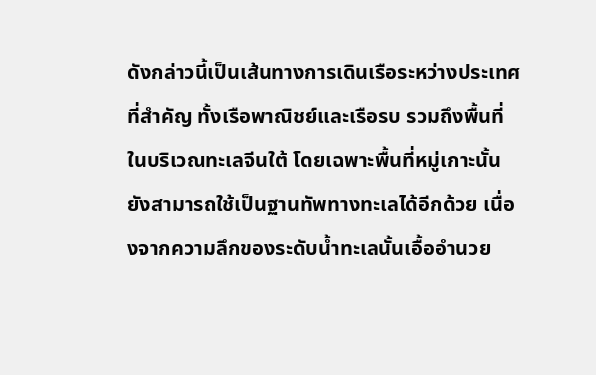ดังกล่าวนี้เป็นเส้นทางการเดินเรือระหว่างประเทศที่สำคัญ ทั้งเรือพาณิชย์และเรือรบ รวมถึงพื้นที่ในบริเวณทะเลจีนใต้ โดยเฉพาะพื้นที่หมู่เกาะนั้น ยังสามารถใช้เป็นฐานทัพทางทะเลได้อีกด้วย เนื่องจากความลึกของระดับน้ำทะเลนั้นเอื้ออำนวย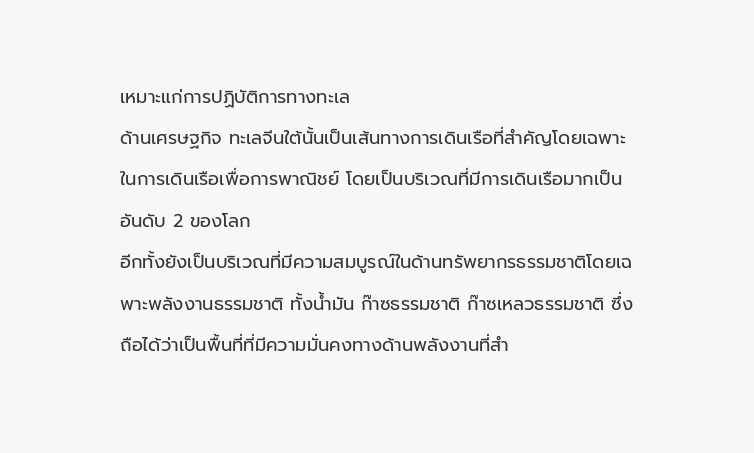เหมาะแก่การปฏิบัติการทางทะเล
ด้านเศรษฐกิจ ทะเลจีนใต้นั้นเป็นเส้นทางการเดินเรือที่สำคัญโดยเฉพาะในการเดินเรือเพื่อการพาณิชย์ โดยเป็นบริเวณที่มีการเดินเรือมากเป็นอันดับ 2 ของโลก
อีกทั้งยังเป็นบริเวณที่มีความสมบูรณ์ในด้านทรัพยากรธรรมชาติโดยเฉพาะพลังงานธรรมชาติ ทั้งน้ำมัน ก๊าซธรรมชาติ ก๊าซเหลวธรรมชาติ ซึ่งถือได้ว่าเป็นพื้นที่ที่มีความมั่นคงทางด้านพลังงานที่สำ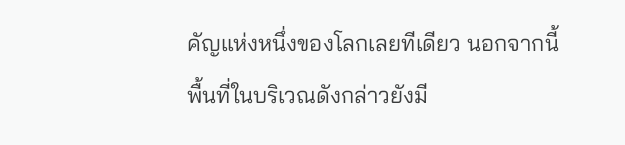คัญแห่งหนึ่งของโลกเลยทีเดียว นอกจากนี้พื้นที่ในบริเวณดังกล่าวยังมี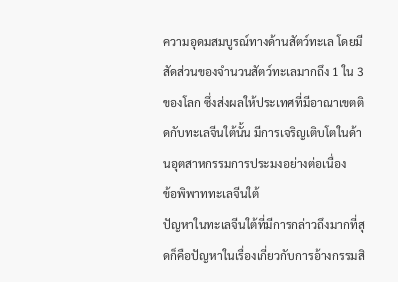ความอุดมสมบูรณ์ทางด้านสัตว์ทะเล โดยมีสัดส่วนของจำนวนสัตว์ทะเลมากถึง 1 ใน 3 ของโลก ซึ่งส่งผลให้ประเทศที่มีอาณาเขตติดกับทะเลจีนใต้นั้น มีการเจริญเติบโตในด้านอุตสาหกรรมการประมงอย่างต่อเนื่อง
ข้อพิพาททะเลจีนใต้
ปัญหาในทะเลจีนใต้ที่มีการกล่าวถึงมากที่สุดก็คือปัญหาในเรื่องเกี่ยวกับการอ้างกรรมสิ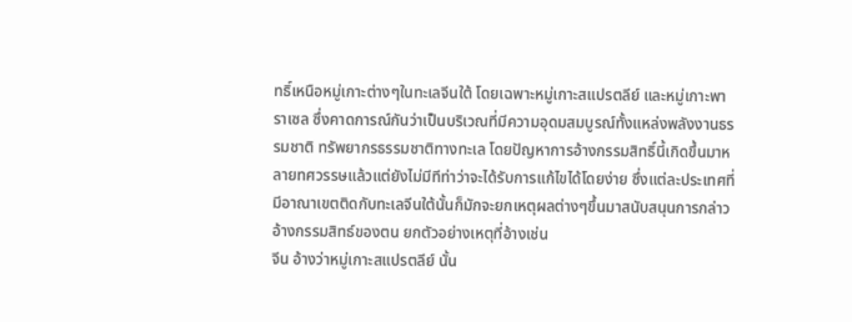ทธิ์เหนือหมู่เกาะต่างๆในทะเลจีนใต้ โดยเฉพาะหมู่เกาะสแปรตลีย์ และหมู่เกาะพาราเซล ซึ่งคาดการณ์กันว่าเป็นบริเวณที่มีความอุดมสมบูรณ์ทั้งแหล่งพลังงานธรรมชาติ ทรัพยากรธรรมชาติทางทะเล โดยปัญหาการอ้างกรรมสิทธิ์นี้เกิดขึ้นมาหลายทศวรรษแล้วแต่ยังไม่มีทีท่าว่าจะได้รับการแก้ไขได้โดยง่าย ซึ่งแต่ละประเทศที่มีอาณาเขตติดกับทะเลจีนใต้นั้นก็มักจะยกเหตุผลต่างๆขึ้นมาสนับสนุนการกล่าวอ้างกรรมสิทธ์ของตน ยกตัวอย่างเหตุที่อ้างเช่น
จีน อ้างว่าหมู่เกาะสแปรตลีย์ นั้น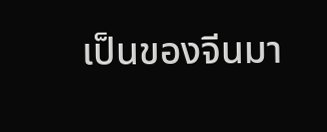เป็นของจีนมา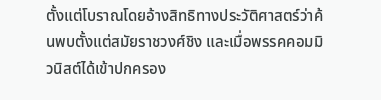ตั้งแต่โบราณโดยอ้างสิทธิทางประวัติศาสตร์ว่าค้นพบตั้งแต่สมัยราชวงศ์ชิง และเมื่อพรรคคอมมิวนิสต์ได้เข้าปกครอง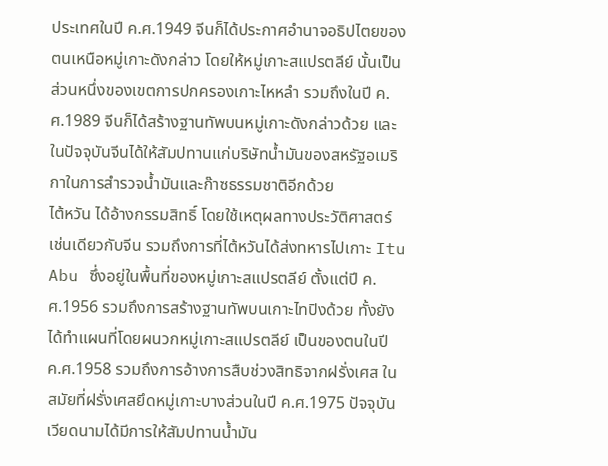ประเทศในปี ค.ศ.1949 จีนก็ได้ประกาศอำนาจอธิปไตยของตนเหนือหมู่เกาะดังกล่าว โดยให้หมู่เกาะสแปรตลีย์ นั้นเป็นส่วนหนึ่งของเขตการปกครองเกาะไหหลำ รวมถึงในปี ค.ศ.1989 จีนก็ได้สร้างฐานทัพบนหมู่เกาะดังกล่าวด้วย และในปัจจุบันจีนได้ให้สัมปทานแก่บริษัทน้ำมันของสหรัฐอเมริกาในการสำรวจน้ำมันและก๊าซธรรมชาติอีกด้วย
ไต้หวัน ได้อ้างกรรมสิทธิ์ โดยใช้เหตุผลทางประวัติศาสตร์ เช่นเดียวกับจีน รวมถึงการที่ไต้หวันได้ส่งทหารไปเกาะ Itu Abu ซึ่งอยู่ในพื้นที่ของหมู่เกาะสแปรตลีย์ ตั้งแต่ปี ค.ศ.1956 รวมถึงการสร้างฐานทัพบนเกาะไทปิงด้วย ทั้งยังได้ทำแผนที่โดยผนวกหมู่เกาะสแปรตลีย์ เป็นของตนในปี ค.ศ.1958 รวมถึงการอ้างการสืบช่วงสิทธิจากฝรั่งเศส ในสมัยที่ฝรั่งเศสยึดหมู่เกาะบางส่วนในปี ค.ศ.1975 ปัจจุบันเวียดนามได้มีการให้สัมปทานน้ำมัน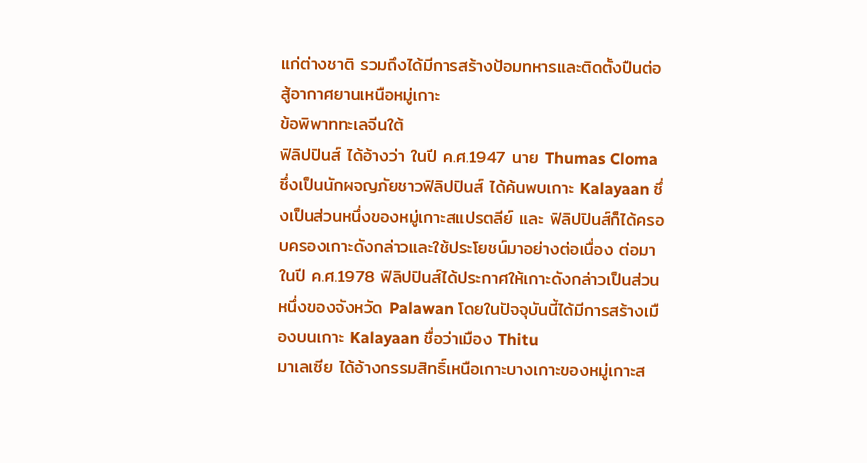แก่ต่างชาติ รวมถึงได้มีการสร้างป้อมทหารและติดตั้งปืนต่อสู้อากาศยานเหนือหมู่เกาะ
ข้อพิพาททะเลจีนใต้
ฟิลิปปินส์ ได้อ้างว่า ในปี ค.ศ.1947 นาย Thumas Cloma ซึ่งเป็นนักผจญภัยชาวฟิลิปปินส์ ได้ค้นพบเกาะ Kalayaan ซึ่งเป็นส่วนหนึ่งของหมู่เกาะสแปรตลีย์ และ ฟิลิปปินส์ก็ได้ครอบครองเกาะดังกล่าวและใช้ประโยชน์มาอย่างต่อเนื่อง ต่อมาในปี ค.ศ.1978 ฟิลิปปินส์ได้ประกาศให้เกาะดังกล่าวเป็นส่วนหนึ่งของจังหวัด Palawan โดยในปัจจุบันนี้ได้มีการสร้างเมืองบนเกาะ Kalayaan ชื่อว่าเมือง Thitu
มาเลเซีย ได้อ้างกรรมสิทธิ์เหนือเกาะบางเกาะของหมู่เกาะส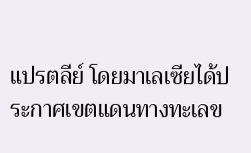แปรตลีย์ โดยมาเลเซียได้ประกาศเขตแดนทางทะเลข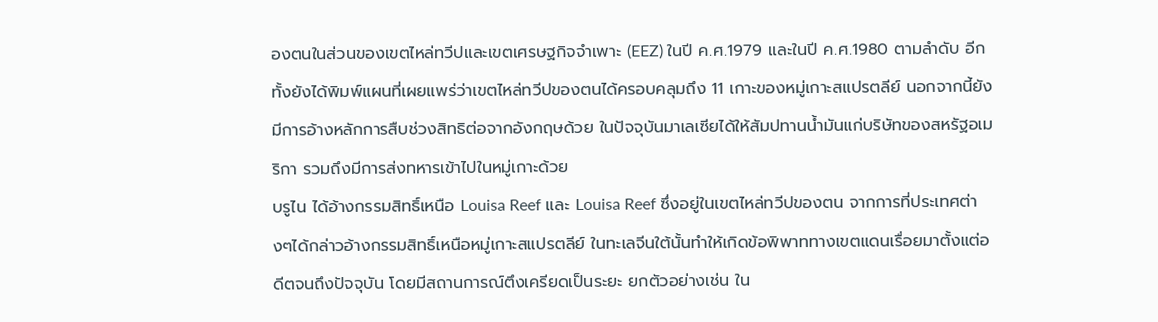องตนในส่วนของเขตไหล่ทวีปและเขตเศรษฐกิจจำเพาะ (EEZ) ในปี ค.ศ.1979 และในปี ค.ศ.1980 ตามลำดับ อีกทั้งยังได้พิมพ์แผนที่เผยแพร่ว่าเขตไหล่ทวีปของตนได้ครอบคลุมถึง 11 เกาะของหมู่เกาะสแปรตลีย์ นอกจากนี้ยังมีการอ้างหลักการสืบช่วงสิทธิต่อจากอังกฤษด้วย ในปัจจุบันมาเลเซียได้ให้สัมปทานน้ำมันแก่บริษัทของสหรัฐอเมริกา รวมถึงมีการส่งทหารเข้าไปในหมู่เกาะด้วย
บรูไน ได้อ้างกรรมสิทธิ์เหนือ Louisa Reef และ Louisa Reef ซึ่งอยู่ในเขตไหล่ทวีปของตน จากการที่ประเทศต่างๆได้กล่าวอ้างกรรมสิทธิ์เหนือหมู่เกาะสแปรตลีย์ ในทะเลจีนใต้นั้นทำให้เกิดข้อพิพาททางเขตแดนเรื่อยมาตั้งแต่อดีตจนถึงปัจจุบัน โดยมีสถานการณ์ตึงเครียดเป็นระยะ ยกตัวอย่างเช่น ใน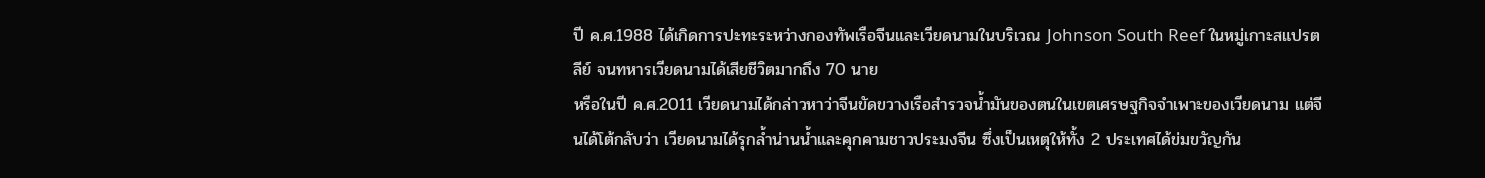ปี ค.ศ.1988 ได้เกิดการปะทะระหว่างกองทัพเรือจีนและเวียดนามในบริเวณ Johnson South Reef ในหมู่เกาะสแปรตลีย์ จนทหารเวียดนามได้เสียชีวิตมากถึง 70 นาย
หรือในปี ค.ศ.2011 เวียดนามได้กล่าวหาว่าจีนขัดขวางเรือสำรวจน้ำมันของตนในเขตเศรษฐกิจจำเพาะของเวียดนาม แต่จีนได้โต้กลับว่า เวียดนามได้รุกล้ำน่านน้ำและคุกคามชาวประมงจีน ซึ่งเป็นเหตุให้ทั้ง 2 ประเทศได้ข่มขวัญกัน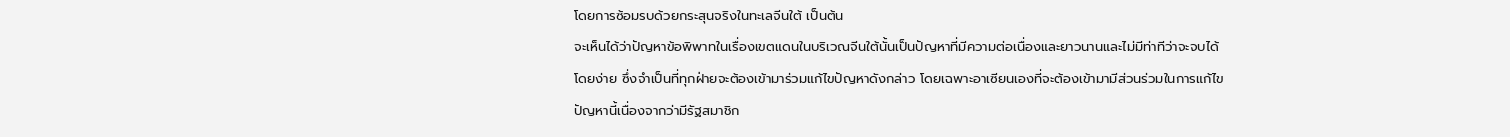โดยการซ้อมรบด้วยกระสุนจริงในทะเลจีนใต้ เป็นต้น
จะเห็นได้ว่าปัญหาข้อพิพาทในเรื่องเขตแดนในบริเวณจีนใต้นั้นเป็นปัญหาที่มีความต่อเนื่องและยาวนานและไม่มีท่าทีว่าจะจบได้โดยง่าย ซึ่งจำเป็นที่ทุกฝ่ายจะต้องเข้ามาร่วมแก้ไขปัญหาดังกล่าว โดยเฉพาะอาเซียนเองที่จะต้องเข้ามามีส่วนร่วมในการแก้ไขปัญหานี้เนื่องจากว่ามีรัฐสมาชิก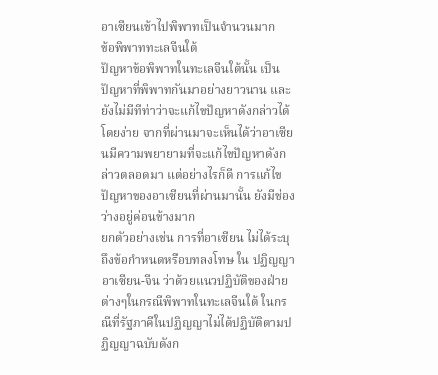อาเซียนเข้าไปพิพาทเป็นจำนวนมาก
ข้อพิพาททะเลจีนใต้
ปัญหาข้อพิพาทในทะเลจีนใต้นั้น เป็นปัญหาที่พิพาทกันมาอย่างยาวนาน และยังไม่มีทีท่าว่าจะแก้ไขปัญหาดังกล่าวได้โดยง่าย จากที่ผ่านมาจะเห็นได้ว่าอาเซียนมีความพยายามที่จะแก้ไขปัญหาดังกล่าวตลอดมา แต่อย่างไรก็ดี การแก้ไขปัญหาของอาเซียนที่ผ่านมานั้น ยังมีช่องว่างอยู่ค่อนข้างมาก
ยกตัวอย่างเช่น การที่อาเซียน ไม่ได้ระบุถึงข้อกำหนดหรือบทลงโทษ ใน ปฏิญญาอาเซียน-จีน ว่าด้วยแนวปฏิบัติของฝ่ายต่างๆในกรณีพิพาทในทะเลจีนใต้ ในกรณีที่รัฐภาคีในปฏิญญาไม่ได้ปฏิบัติตามปฏิญญาฉบับดังก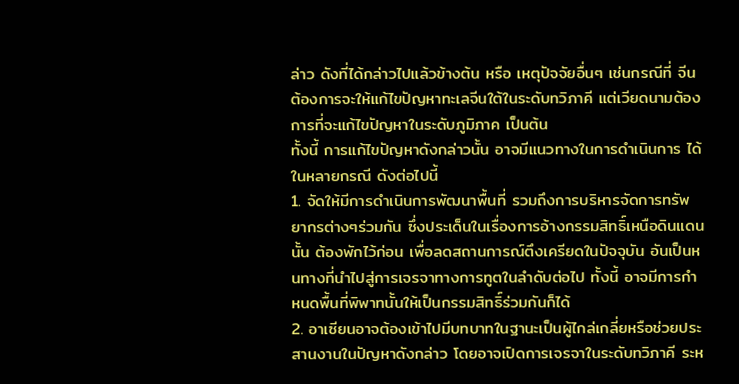ล่าว ดังที่ได้กล่าวไปแล้วข้างต้น หรือ เหตุปัจจัยอื่นๆ เช่นกรณีที่ จีนต้องการจะให้แก้ไขปัญหาทะเลจีนใต้ในระดับทวิภาคี แต่เวียดนามต้องการที่จะแก้ไขปัญหาในระดับภูมิภาค เป็นต้น
ทั้งนี้ การแก้ไขปัญหาดังกล่าวนั้น อาจมีแนวทางในการดำเนินการ ได้ในหลายกรณี ดังต่อไปนี้
1. จัดให้มีการดำเนินการพัฒนาพื้นที่ รวมถึงการบริหารจัดการทรัพยากรต่างๆร่วมกัน ซึ่งประเด็นในเรื่องการอ้างกรรมสิทธิ์เหนือดินแดนนั้น ต้องพักไว้ก่อน เพื่อลดสถานการณ์ตึงเครียดในปัจจุบัน อันเป็นหนทางที่นำไปสู่การเจรจาทางการทูตในลำดับต่อไป ทั้งนี้ อาจมีการกำหนดพื้นที่พิพาทนั้นให้เป็นกรรมสิทธิ์ร่วมกันก็ได้
2. อาเซียนอาจต้องเข้าไปมีบทบาทในฐานะเป็นผู้ไกล่เกลี่ยหรือช่วยประสานงานในปัญหาดังกล่าว โดยอาจเปิดการเจรจาในระดับทวิภาคี ระห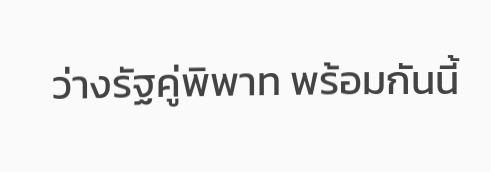ว่างรัฐคู่พิพาท พร้อมกันนี้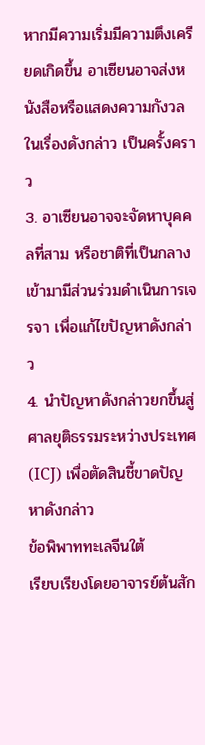หากมีความเริ่มมีความตึงเครียดเกิดขึ้น อาเซียนอาจส่งหนังสือหรือแสดงความกังวลในเรื่องดังกล่าว เป็นครั้งคราว
3. อาเซียนอาจจะจัดหาบุคคลที่สาม หรือชาติที่เป็นกลาง เข้ามามีส่วนร่วมดำเนินการเจรจา เพื่อแก้ไขปัญหาดังกล่าว
4. นำปัญหาดังกล่าวยกขึ้นสู่ศาลยุติธรรมระหว่างประเทศ(ICJ) เพื่อตัดสินชี้ขาดปัญหาดังกล่าว
ข้อพิพาททะเลจีนใต้
เรียบเรียงโดยอาจารย์ต้นสัก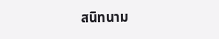สนิทนาม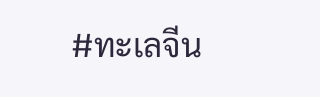#ทะเลจีน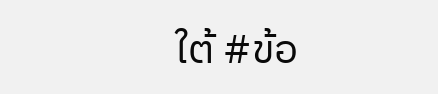ใต้ #ข้อ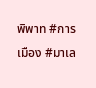พิพาท #การเมือง #มาเล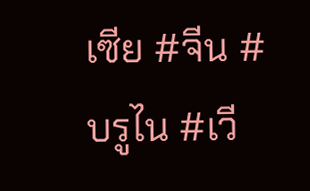เซีย #จีน #บรูไน #เวี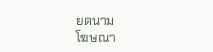ยดนาม
โฆษณา